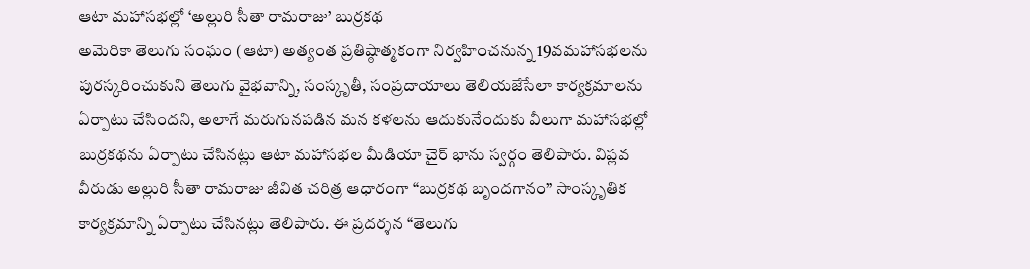ఆటా మహాసభల్లో ‘అల్లురి సీతా రామరాజు’ బుర్రకథ
అమెరికా తెలుగు సంఘం (ఆటా) అత్యంత ప్రతిష్ఠాత్మకంగా నిర్వహించనున్న 19వమహాసభలను పురస్కరించుకుని తెలుగు వైభవాన్ని, సంస్కృతీ, సంప్రదాయాలు తెలియజేసేలా కార్యక్రమాలను ఏర్పాటు చేసిందని, అలాగే మరుగునపడిన మన కళలను ఆదుకునేందుకు వీలుగా మహాసభల్లో బుర్రకథను ఏర్పాటు చేసినట్లు ఆటా మహాసభల మీడియా చైర్ భాను స్వర్గం తెలిపారు. విప్లవ వీరుడు అల్లురి సీతా రామరాజు జీవిత చరిత్ర ఆధారంగా “బుర్రకథ బృందగానం” సాంస్కృతిక కార్యక్రమాన్ని ఏర్పాటు చేసినట్లు తెలిపారు. ఈ ప్రదర్శన “తెలుగు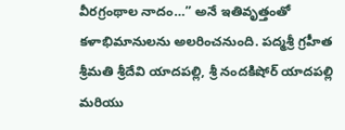వీరగ్రంథాల నాదం…” అనే ఇతివృత్తంతో కళాభిమానులను అలరించనుంది. పద్మశ్రీ గ్రహీత శ్రీమతి శ్రీదేవి యాదపల్లి, శ్రీ నందకిషోర్ యాదపల్లి మరియు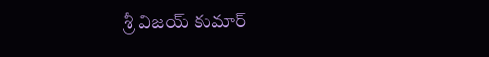శ్రీ విజయ్ కుమార్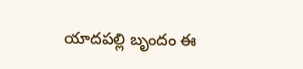యాదపల్లి బృందం ఈ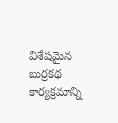విశేషమైన బుర్రకథ కార్యక్రమాన్ని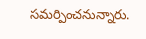సమర్పించనున్నారు.